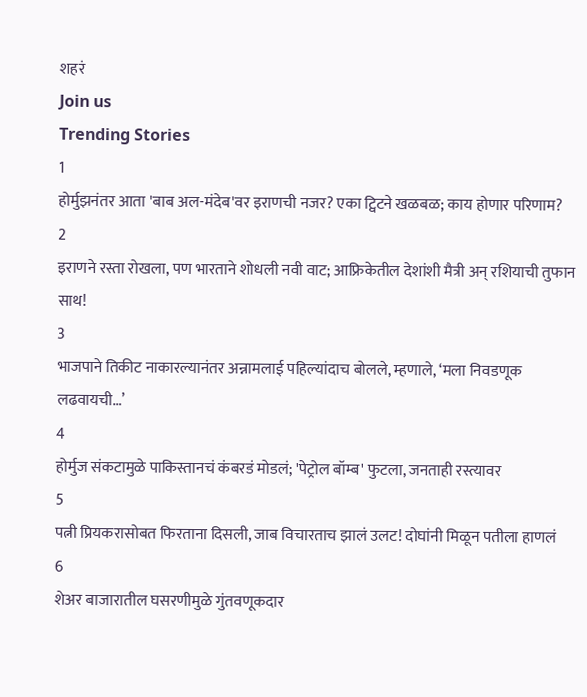शहरं
Join us
Trending Stories
1
होर्मुझनंतर आता 'बाब अल-मंदेब'वर इराणची नजर? एका ट्विटने खळबळ; काय होणार परिणाम?
2
इराणने रस्ता रोखला, पण भारताने शोधली नवी वाट; आफ्रिकेतील देशांशी मैत्री अन् रशियाची तुफान साथ!
3
भाजपाने तिकीट नाकारल्यानंतर अन्नामलाई पहिल्यांदाच बोलले, म्हणाले, ‘मला निवडणूक लढवायची…’
4
होर्मुज संकटामुळे पाकिस्तानचं कंबरडं मोडलं; 'पेट्रोल बॉम्ब' फुटला, जनताही रस्त्यावर
5
पत्नी प्रियकरासोबत फिरताना दिसली, जाब विचारताच झालं उलट! दोघांनी मिळून पतीला हाणलं
6
शेअर बाजारातील घसरणीमुळे गुंतवणूकदार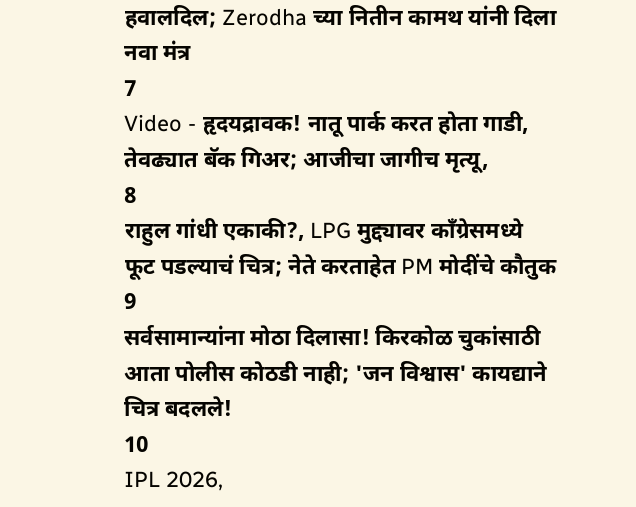हवालदिल; Zerodha च्या नितीन कामथ यांनी दिला नवा मंत्र
7
Video - हृदयद्रावक! नातू पार्क करत होता गाडी, तेवढ्यात बॅक गिअर; आजीचा जागीच मृत्यू,
8
राहुल गांधी एकाकी?, LPG मुद्द्यावर काँग्रेसमध्ये फूट पडल्याचं चित्र; नेते करताहेत PM मोदींचे कौतुक
9
सर्वसामान्यांना मोठा दिलासा! किरकोळ चुकांसाठी आता पोलीस कोठडी नाही; 'जन विश्वास' कायद्याने चित्र बदलले!
10
IPL 2026,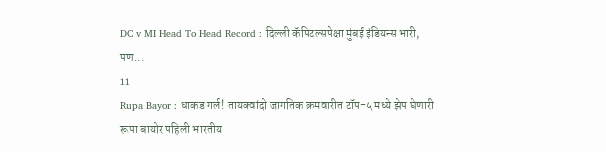DC v MI Head To Head Record : दिल्ली कॅपिटल्सपेक्षा मुंबई इंडियन्स भारी, पण...
11
Rupa Bayor : धाकड गर्ल! तायक्वांदो जागतिक क्रमवारीत टॉप-५ मध्ये झेप घेणारी रूपा बायोर पहिली भारतीय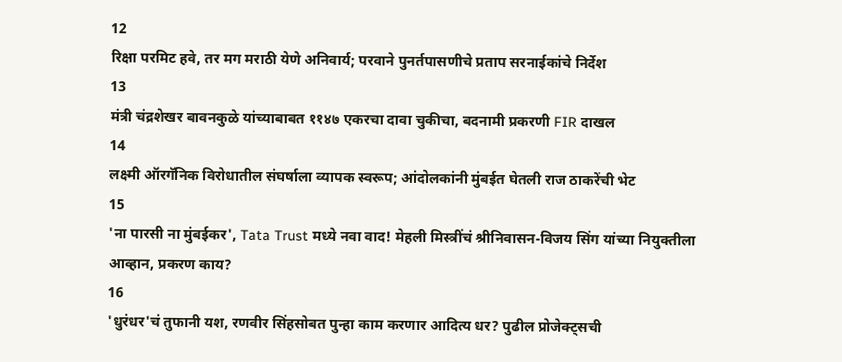12
रिक्षा परमिट हवे, तर मग मराठी येणे अनिवार्य; परवाने पुनर्तपासणीचे प्रताप सरनाईकांचे निर्देश
13
मंत्री चंद्रशेखर बावनकुळे यांच्याबाबत ११४७ एकरचा दावा चुकीचा, बदनामी प्रकरणी FIR दाखल
14
लक्ष्मी ऑरगॅनिक विरोधातील संघर्षाला व्यापक स्वरूप; आंदोलकांनी मुंबईत घेतली राज ठाकरेंची भेट
15
'ना पारसी ना मुंबईकर', Tata Trust मध्ये नवा वाद! मेहली मिस्त्रींचं श्रीनिवासन-विजय सिंग यांच्या नियुक्तीला आव्हान, प्रकरण काय?
16
'धुरंधर'चं तुफानी यश, रणवीर सिंहसोबत पुन्हा काम करणार आदित्य धर? पुढील प्रोजेक्ट्सची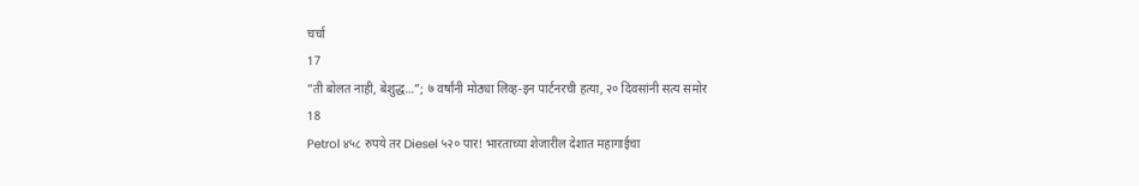चर्चा
17
“ती बोलत नाही, बेशुद्ध...”; ७ वर्षांनी मोठ्या लिव्ह-इन पार्टनरची हत्या, २० दिवसांनी सत्य समोर
18
Petrol ४५८ रुपये तर Diesel ५२० पार! भारताच्या शेजारील देशात महागाईचा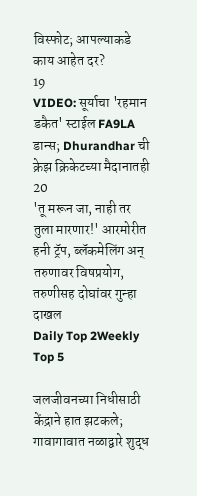विस्फोट; आपल्याकडे काय आहेत दर?
19
VIDEO: सूर्याचा 'रहमान डकैत' स्टाईल FA9LA डान्स; Dhurandhar ची क्रेझ क्रिकेटच्या मैदानातही
20
'तू मरून जा, नाही तर तुला मारणार!' आरमोरीत हनी ट्रॅप, ब्लॅकमेलिंग अन् तरुणावर विषप्रयोग, तरुणीसह दोघांवर गुन्हा दाखल
Daily Top 2Weekly Top 5

जलजीवनच्या निधीसाठी केंद्राने हात झटकले; गावागावात नळाद्वारे शुद्ध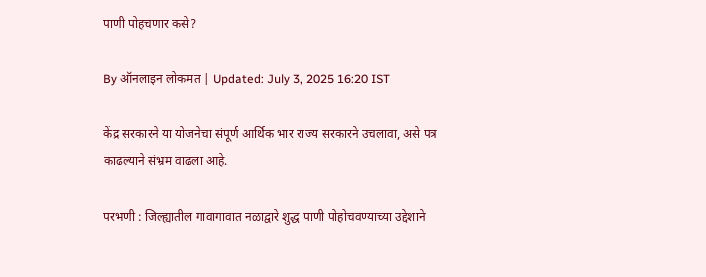पाणी पोहचणार कसे?

By ऑनलाइन लोकमत | Updated: July 3, 2025 16:20 IST

केंद्र सरकारने या योजनेचा संपूर्ण आर्थिक भार राज्य सरकारने उचलावा, असे पत्र काढल्याने संभ्रम वाढला आहे.

परभणी : जिल्ह्यातील गावागावात नळाद्वारे शुद्ध पाणी पोहोचवण्याच्या उद्देशाने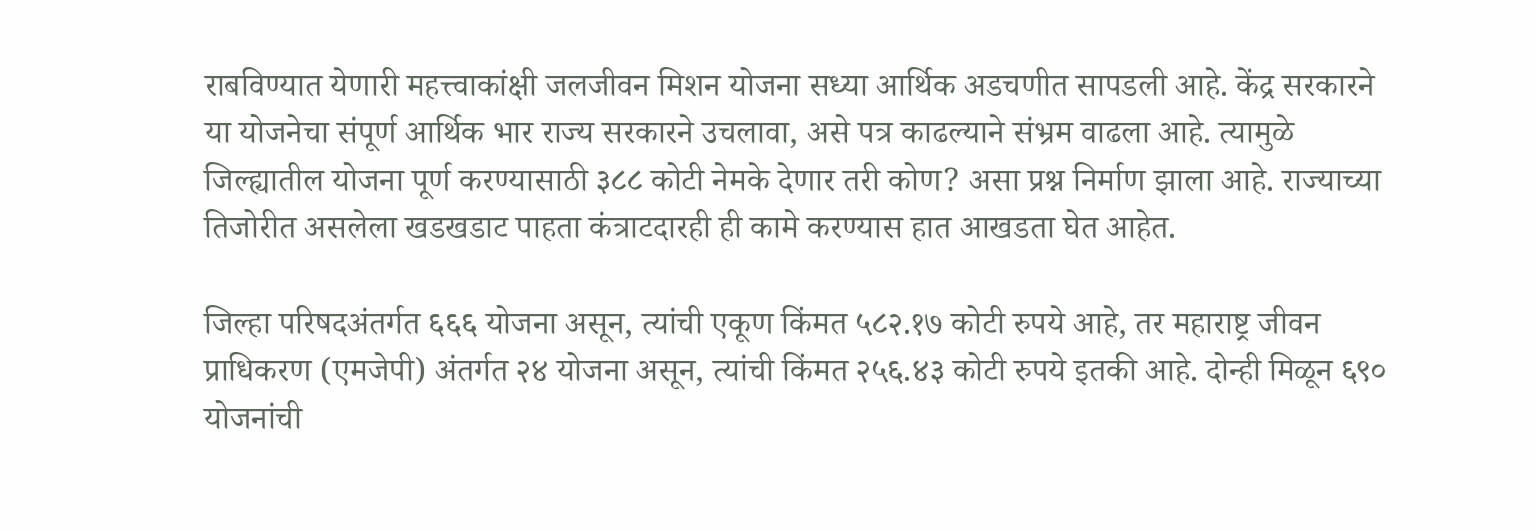राबविण्यात येणारी महत्त्वाकांक्षी जलजीवन मिशन योजना सध्या आर्थिक अडचणीत सापडली आहे. केंद्र सरकारने या योजनेचा संपूर्ण आर्थिक भार राज्य सरकारने उचलावा, असे पत्र काढल्याने संभ्रम वाढला आहे. त्यामुळे जिल्ह्यातील योजना पूर्ण करण्यासाठी ३८८ कोटी नेमके देणार तरी कोण? असा प्रश्न निर्माण झाला आहे. राज्याच्या तिजोरीत असलेला खडखडाट पाहता कंत्राटदारही ही कामे करण्यास हात आखडता घेत आहेत.

जिल्हा परिषदअंतर्गत ६६६ योजना असून, त्यांची एकूण किंमत ५८२.१७ कोटी रुपये आहे, तर महाराष्ट्र जीवन प्राधिकरण (एमजेपी) अंतर्गत २४ योजना असून, त्यांची किंमत २५६.४३ कोटी रुपये इतकी आहे. दोन्ही मिळून ६९० योजनांची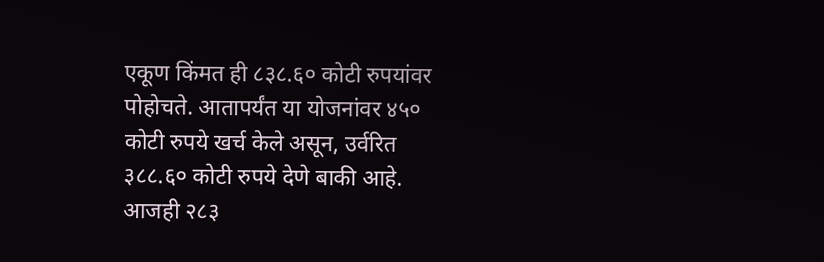एकूण किंमत ही ८३८.६० कोटी रुपयांवर पोहोचते. आतापर्यंत या योजनांवर ४५० कोटी रुपये खर्च केले असून, उर्वरित ३८८.६० कोटी रुपये देणे बाकी आहे. आजही २८३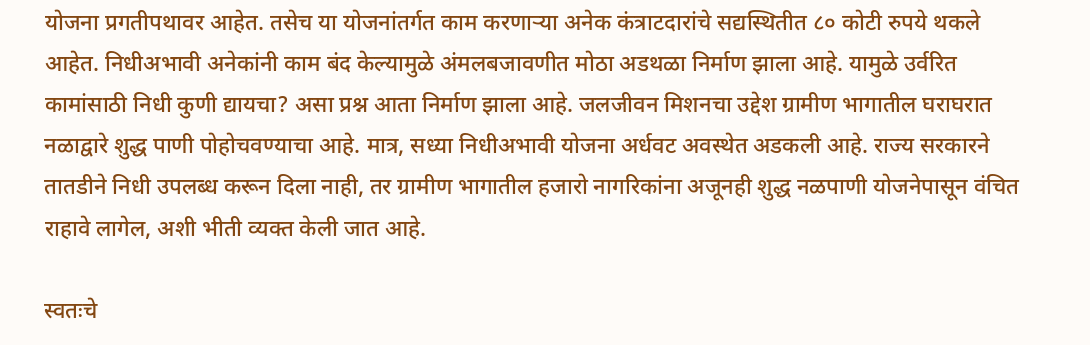योजना प्रगतीपथावर आहेत. तसेच या योजनांतर्गत काम करणाऱ्या अनेक कंत्राटदारांचे सद्यस्थितीत ८० कोटी रुपये थकले आहेत. निधीअभावी अनेकांनी काम बंद केल्यामुळे अंमलबजावणीत मोठा अडथळा निर्माण झाला आहे. यामुळे उर्वरित कामांसाठी निधी कुणी द्यायचा? असा प्रश्न आता निर्माण झाला आहे. जलजीवन मिशनचा उद्देश ग्रामीण भागातील घराघरात नळाद्वारे शुद्ध पाणी पोहोचवण्याचा आहे. मात्र, सध्या निधीअभावी योजना अर्धवट अवस्थेत अडकली आहे. राज्य सरकारने तातडीने निधी उपलब्ध करून दिला नाही, तर ग्रामीण भागातील हजारो नागरिकांना अजूनही शुद्ध नळपाणी योजनेपासून वंचित राहावे लागेल, अशी भीती व्यक्त केली जात आहे.

स्वतःचे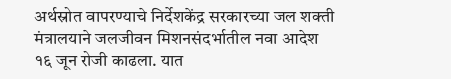अर्थस्रोत वापरण्याचे निर्देशकेंद्र सरकारच्या जल शक्ती मंत्रालयाने जलजीवन मिशनसंदर्भातील नवा आदेश १६ जून रोजी काढला. यात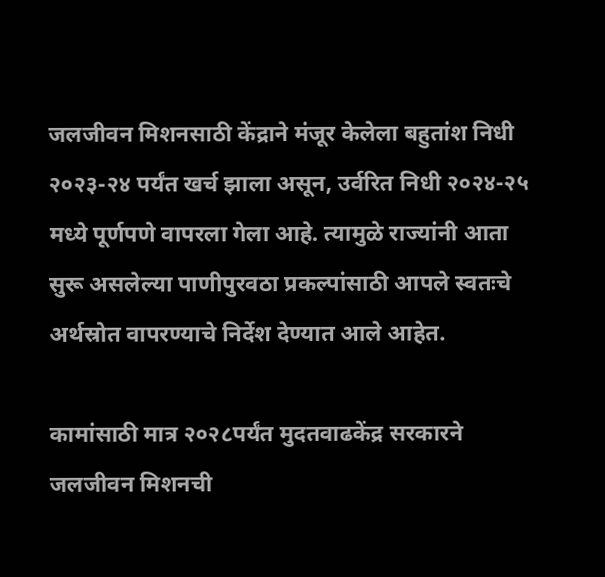जलजीवन मिशनसाठी केंद्राने मंजूर केलेला बहुतांश निधी २०२३-२४ पर्यंत खर्च झाला असून, उर्वरित निधी २०२४-२५ मध्ये पूर्णपणे वापरला गेला आहे. त्यामुळे राज्यांनी आता सुरू असलेल्या पाणीपुरवठा प्रकल्पांसाठी आपले स्वतःचे अर्थस्रोत वापरण्याचे निर्देश देण्यात आले आहेत.

कामांसाठी मात्र २०२८पर्यंत मुदतवाढकेंद्र सरकारने जलजीवन मिशनची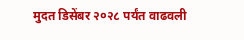मुदत डिसेंबर २०२८ पर्यंत वाढवली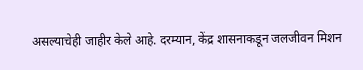असल्याचेही जाहीर केले आहे. दरम्यान, केंद्र शासनाकडून जलजीवन मिशन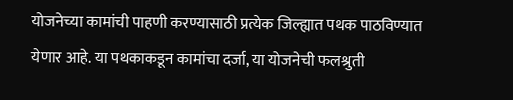योजनेच्या कामांची पाहणी करण्यासाठी प्रत्येक जिल्ह्यात पथक पाठविण्यात येणार आहे. या पथकाकडून कामांचा दर्जा, या योजनेची फलश्रुती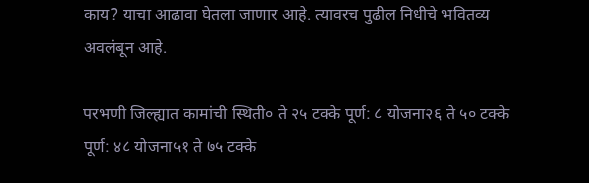काय? याचा आढावा घेतला जाणार आहे. त्यावरच पुढील निधीचे भवितव्य अवलंबून आहे.

परभणी जिल्ह्यात कामांची स्थिती० ते २५ टक्के पूर्ण: ८ योजना२६ ते ५० टक्के पूर्ण: ४८ योजना५१ ते ७५ टक्के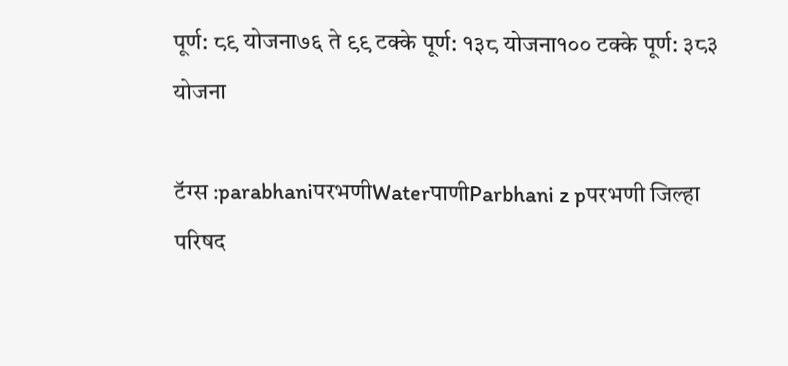पूर्ण: ८९ योजना७६ ते ९९ टक्के पूर्ण: १३८ योजना१०० टक्के पूर्ण: ३८३ योजना

टॅग्स :parabhaniपरभणीWaterपाणीParbhani z pपरभणी जिल्हा परिषद